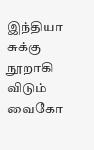இந்தியா சுக்கு நூறாகி விடும் வைகோ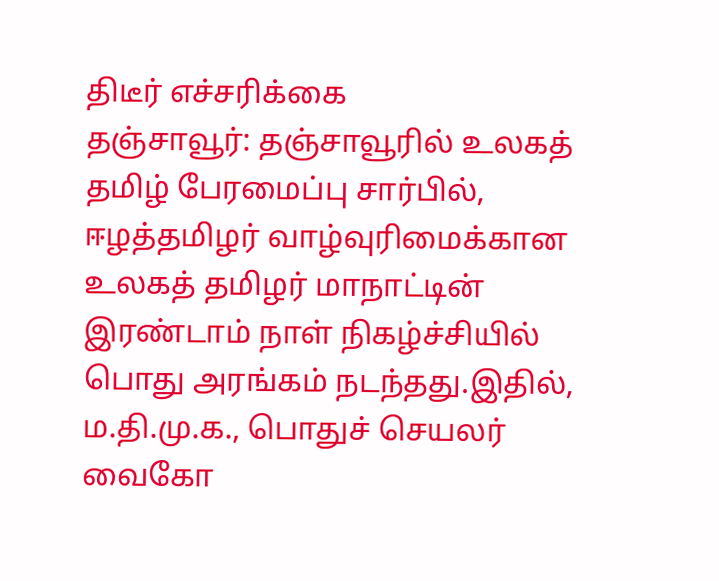திடீர் எச்சரிக்கை
தஞ்சாவூர்: தஞ்சாவூரில் உலகத் தமிழ் பேரமைப்பு சார்பில், ஈழத்தமிழர் வாழ்வுரிமைக்கான உலகத் தமிழர் மாநாட்டின் இரண்டாம் நாள் நிகழ்ச்சியில் பொது அரங்கம் நடந்தது.இதில், ம.தி.மு.க., பொதுச் செயலர் வைகோ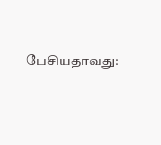பேசியதாவது: